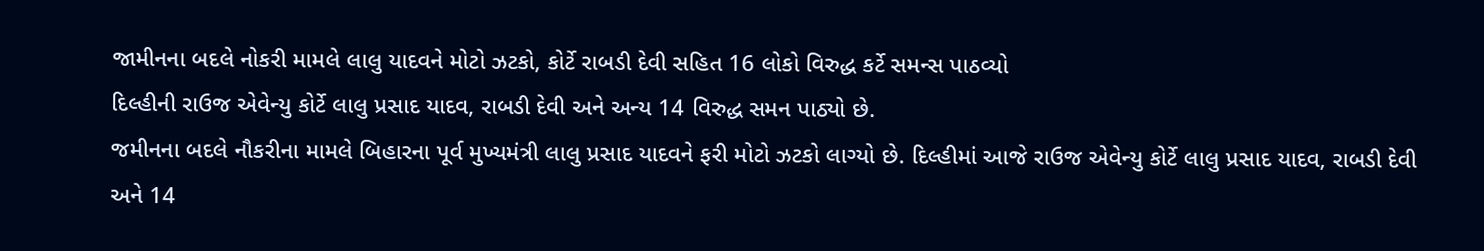જામીનના બદલે નોકરી મામલે લાલુ યાદવને મોટો ઝટકો, કોર્ટે રાબડી દેવી સહિત 16 લોકો વિરુદ્ધ કર્ટે સમન્સ પાઠવ્યો
દિલ્હીની રાઉજ એવેન્યુ કોર્ટે લાલુ પ્રસાદ યાદવ, રાબડી દેવી અને અન્ય 14 વિરુદ્ધ સમન પાઠ્યો છે.
જમીનના બદલે નૌકરીના મામલે બિહારના પૂર્વ મુખ્યમંત્રી લાલુ પ્રસાદ યાદવને ફરી મોટો ઝટકો લાગ્યો છે. દિલ્હીમાં આજે રાઉજ એવેન્યુ કોર્ટે લાલુ પ્રસાદ યાદવ, રાબડી દેવી અને 14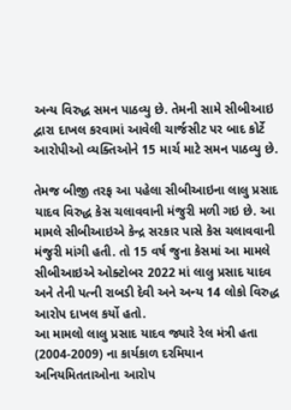અન્ય વિરુદ્ધ સમન પાઠવ્યુ છે. તેમની સામે સીબીઆઇ દ્વારા દાખલ કરવામાં આવેલી ચાર્જસીટ પર બાદ કોર્ટે આરોપીઓ વ્યક્તિઓને 15 માર્ચ માટે સમન પાઠવ્યુ છે.

તેમજ બીજી તરફ આ પહેલા સીબીઆઇના લાલુ પ્રસાદ યાદવ વિરુદ્ધ કેસ ચલાવવાની મંજુરી મળી ગઇ છે. આ મામલે સીબીઆઇએ કેન્દ્ર સરકાર પાસે કેસ ચલાવવાની મંજુરી માંગી હતી. તો 15 વર્ષ જુના કેસમાં આ મામલે સીબીઆઇએ ઓક્ટોબર 2022 માં લાલુ પ્રસાદ યાદવ અને તેની પત્ની રાબડી દેવી અને અન્ય 14 લોકો વિરુદ્ધ આરોપ દાખલ કર્યો હતો.
આ મામલો લાલુ પ્રસાદ યાદવ જ્યારે રેલ મંત્રી હતા (2004-2009) ના કાર્યકાળ દરમિયાન અનિયમિતતાઓના આરોપ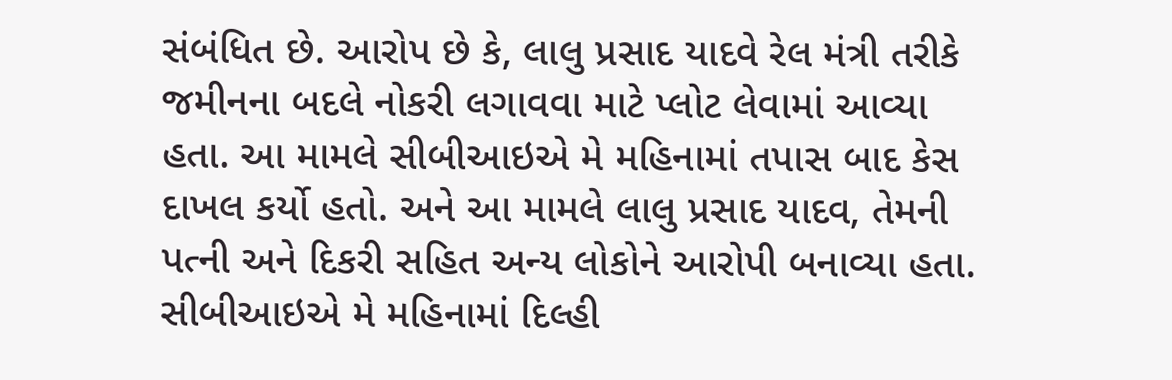સંબંધિત છે. આરોપ છે કે, લાલુ પ્રસાદ યાદવે રેલ મંત્રી તરીકે જમીનના બદલે નોકરી લગાવવા માટે પ્લોટ લેવામાં આવ્યા હતા. આ મામલે સીબીઆઇએ મે મહિનામાં તપાસ બાદ કેસ દાખલ કર્યો હતો. અને આ મામલે લાલુ પ્રસાદ યાદવ, તેમની પત્ની અને દિકરી સહિત અન્ય લોકોને આરોપી બનાવ્યા હતા. સીબીઆઇએ મે મહિનામાં દિલ્હી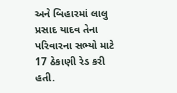અને બિહારમાં લાલુ પ્રસાદ યાદવ તેના પરિવારના સભ્યો માટે 17 ઠેકાણી રેડ કરી હતી.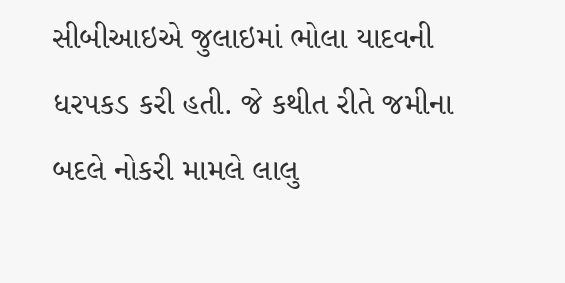સીબીઆઇએ જુલાઇમાં ભોલા યાદવની ધરપકડ કરી હતી. જે કથીત રીતે જમીના બદલે નોકરી મામલે લાલુ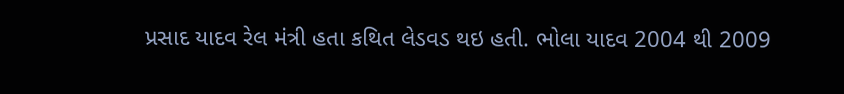પ્રસાદ યાદવ રેલ મંત્રી હતા કથિત લેડવડ થઇ હતી. ભોલા યાદવ 2004 થી 2009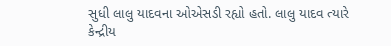સુધી લાલુ યાદવના ઓએસડી રહ્યો હતો. લાલુ યાદવ ત્યારે કેન્દ્રીય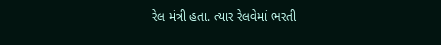રેલ મંત્રી હતા. ત્યાર રેલવેમાં ભરતી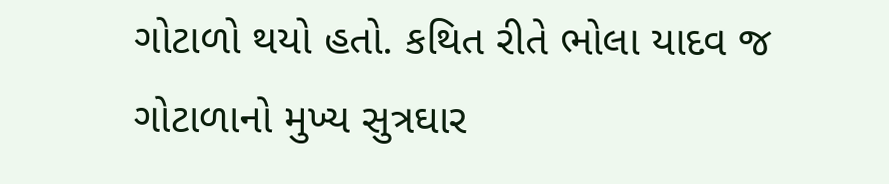ગોટાળો થયો હતો. કથિત રીતે ભોલા યાદવ જ ગોટાળાનો મુખ્ય સુત્રઘાર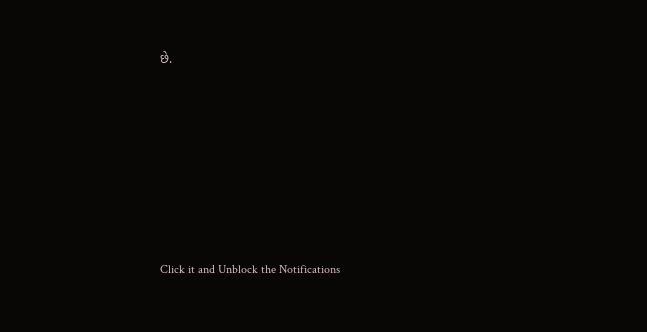છે.












Click it and Unblock the Notifications